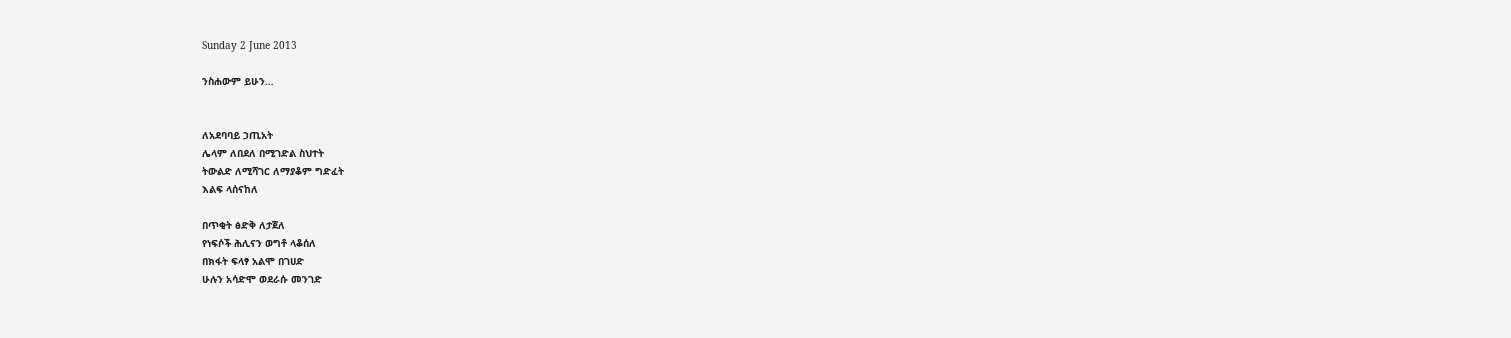Sunday 2 June 2013

ንስሐውም ይሁን…


ለአደባባይ ኃጢአት
ሌላም ለበደለ በሚገድል ስህተት
ትውልድ ለሚሻገር ለማያቆም ግድፈት
እልፍ ላሰናከለ

በጥቂት ፅድቅ ለታጀለ
የነፍሶች ሕሊናን ወግቶ ላቆሰለ
በክፋት ፍላፃ አልሞ በገሀድ
ሁሉን አሳድሞ ወደራሱ መንገድ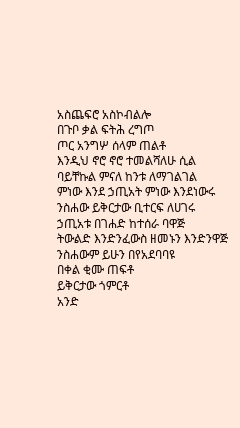አስጨፍሮ አስኮብልሎ
በጉቦ ቃል ፍትሕ ረግጦ
ጦር አንግሦ ሰላም ጠልቶ
እንዲህ ኖሮ ኖሮ ተመልሻለሁ ሲል
ባይቸኩል ምናለ ከንቱ ለማገልገል
ምነው እንደ ኃጢአት ምነው እንደነውሩ
ንስሐው ይቅርታው ቢተርፍ ለሀገሩ
ኃጢአቱ በገሐድ ከተሰራ ባዋጅ
ትውልድ እንድንፈውስ ዘመኑን እንድንዋጅ
ንስሐውም ይሁን በየአደባባዩ
በቀል ቂሙ ጠፍቶ
ይቅርታው ጎምርቶ
አንድ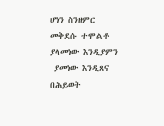ሆነን ስንዘምር መቅደሱ ተሞልቶ
ያላመነው እንዲያምን
 ያመነው እንዲጸና በሕይወት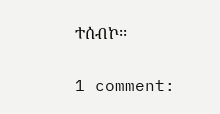ተሰብኮ፡፡


1 comment: